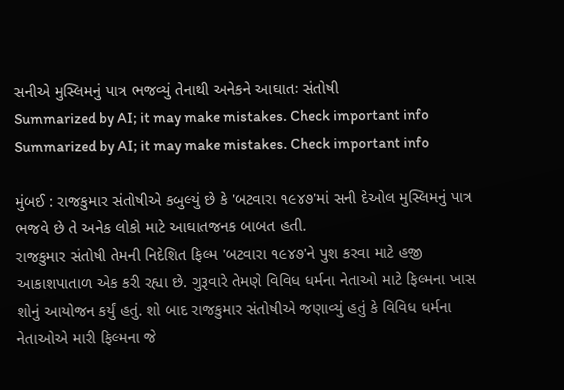સનીએ મુસ્લિમનું પાત્ર ભજવ્યું તેનાથી અનેકને આઘાતઃ સંતોષી
Summarized by AI; it may make mistakes. Check important info
Summarized by AI; it may make mistakes. Check important info

મુંબઈ : રાજકુમાર સંતોષીએ કબુલ્યું છે કે 'બટવારા ૧૯૪૭'માં સની દેઓલ મુસ્લિમનું પાત્ર ભજવે છે તે અનેક લોકો માટે આઘાતજનક બાબત હતી.
રાજકુમાર સંતોષી તેમની નિદેશિત ફિલ્મ 'બટવારા ૧૯૪૭'ને પુશ કરવા માટે હજી આકાશપાતાળ એક કરી રહ્યા છે. ગુરૂવારે તેમણે વિવિધ ધર્મના નેતાઓ માટે ફિલ્મના ખાસ શોનું આયોજન કર્યું હતું. શો બાદ રાજકુમાર સંતોષીએ જણાવ્યું હતું કે વિવિધ ધર્મના નેતાઓએ મારી ફિલ્મના જે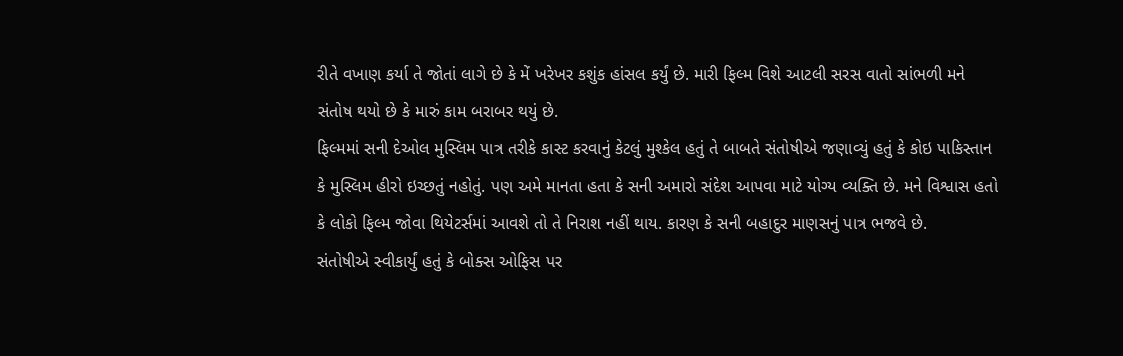રીતે વખાણ કર્યા તે જોતાં લાગે છે કે મેં ખરેખર કશુંક હાંસલ કર્યું છે. મારી ફિલ્મ વિશે આટલી સરસ વાતો સાંભળી મને સંતોષ થયો છે કે મારું કામ બરાબર થયું છે.
ફિલ્મમાં સની દેઓલ મુસ્લિમ પાત્ર તરીકે કાસ્ટ કરવાનું કેટલું મુશ્કેલ હતું તે બાબતે સંતોષીએ જણાવ્યું હતું કે કોઇ પાકિસ્તાન કે મુસ્લિમ હીરો ઇચ્છતું નહોતું. પણ અમે માનતા હતા કે સની અમારો સંદેશ આપવા માટે યોગ્ય વ્યક્તિ છે. મને વિશ્વાસ હતો કે લોકો ફિલ્મ જોવા થિયેટર્સમાં આવશે તો તે નિરાશ નહીં થાય. કારણ કે સની બહાદુર માણસનું પાત્ર ભજવે છે.
સંતોષીએ સ્વીકાર્યું હતું કે બોક્સ ઓફિસ પર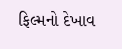ફિલ્મનો દેખાવ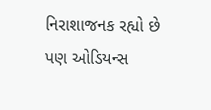નિરાશાજનક રહ્યો છે પણ ઓડિયન્સ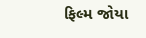ફિલ્મ જોયા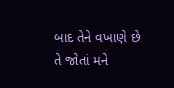બાદ તેને વખાણે છે તે જોતાં મને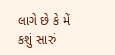લાગે છે કે મેં કશું સારું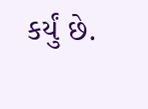કર્યું છે.